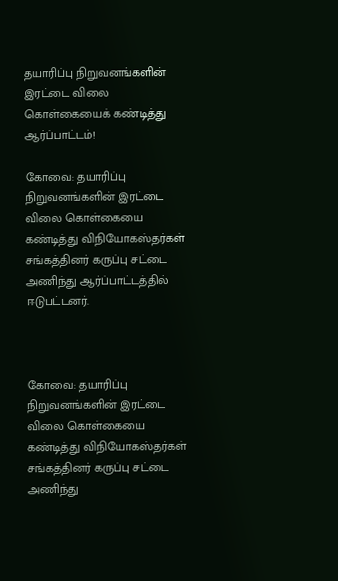தயாரிப்பு நிறுவனங்களின் இரட்டை விலை கொள்கையைக் கண்டித்து ஆர்ப்பாட்டம்!

கோவை: தயாரிப்பு நிறுவனங்களின் இரட்டை விலை கொள்கையை கண்டித்து விநியோகஸ்தர்கள் சங்கத்தினர் கருப்பு சட்டை அணிந்து ஆர்ப்பாட்டத்தில் ஈடுபட்டனர்.



கோவை: தயாரிப்பு நிறுவனங்களின் இரட்டை விலை கொள்கையை கண்டித்து விநியோகஸ்தர்கள் சங்கத்தினர் கருப்பு சட்டை அணிந்து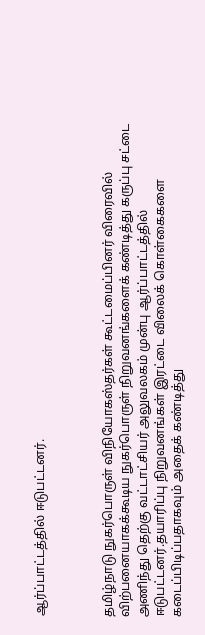ஆர்ப்பாட்டத்தில் ஈடுபட்டனர்.



தமிழ்நாடு நுகர்பொருள் விநியோகஸ்தர்கள் கூட்டமைப்பினர் விரைவில் விற்பனையாகக்கூடிய நுகர்பொருள் நிறுவனங்களைக் கண்டித்து கருப்பு சட்டை அணிந்து தெற்கு வட்டாட்சியர் அலுவலகம் முன்பு ஆர்ப்பாட்டத்தில் ஈடுபட்டனர்.தயாரிப்பு நிறுவனங்கள் இரட்டை விலைக் கொள்கைகளை கடைப்பிடிப்பதாகவும் அதைக் கண்டித்து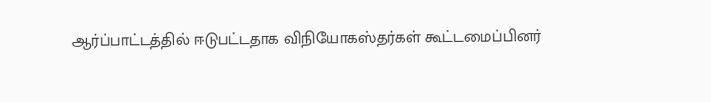ஆர்ப்பாட்டத்தில் ஈடுபட்டதாக விநியோகஸ்தர்கள் கூட்டமைப்பினர்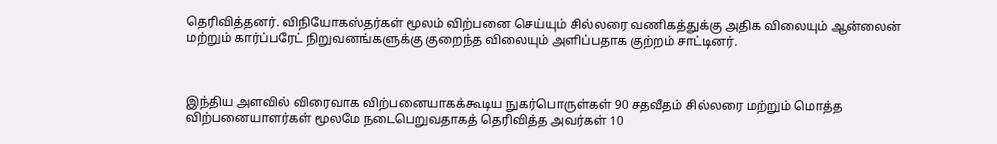தெரிவித்தனர். விநியோகஸ்தர்கள் மூலம் விற்பனை செய்யும் சில்லரை வணிகத்துக்கு அதிக விலையும் ஆன்லைன் மற்றும் கார்ப்பரேட் நிறுவனங்களுக்கு குறைந்த விலையும் அளிப்பதாக குற்றம் சாட்டினர்.



இந்திய அளவில் விரைவாக விற்பனையாகக்கூடிய நுகர்பொருள்கள் 90 சதவீதம் சில்லரை மற்றும் மொத்த விற்பனையாளர்கள் மூலமே நடைபெறுவதாகத் தெரிவித்த அவர்கள் 10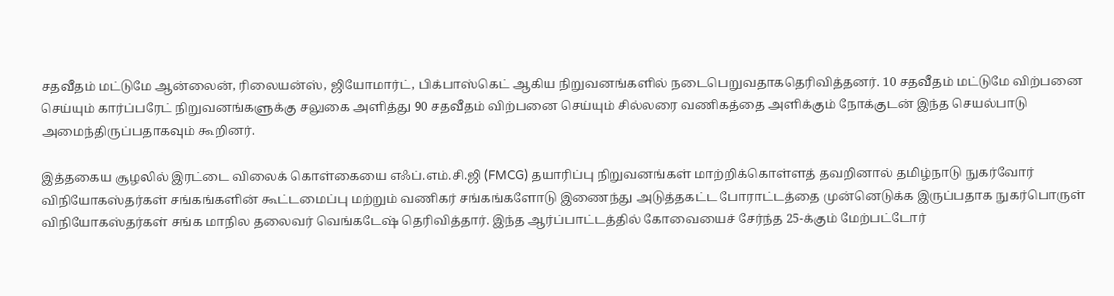சதவீதம் மட்டுமே ஆன்லைன், ரிலையன்ஸ், ஜியோமார்ட், பிக்பாஸ்கெட் ஆகிய நிறுவனங்களில் நடைபெறுவதாகதெரிவித்தனர். 10 சதவீதம் மட்டுமே விற்பனை செய்யும் கார்ப்பரேட் நிறுவனங்களுக்கு சலுகை அளித்து 90 சதவீதம் விற்பனை செய்யும் சில்லரை வணிகத்தை அளிக்கும் நோக்குடன் இந்த செயல்பாடு அமைந்திருப்பதாகவும் கூறினர்.

இத்தகைய சூழலில் இரட்டை விலைக் கொள்கையை எஃப்.எம்.சி.ஜி (FMCG) தயாரிப்பு நிறுவனங்கள் மாற்றிக்கொள்ளத் தவறினால் தமிழ்நாடு நுகர்வோர் விநியோகஸ்தர்கள் சங்கங்களின் கூட்டமைப்பு மற்றும் வணிகர் சங்கங்களோடு இணைந்து அடுத்தகட்ட போராட்டத்தை முன்னெடுக்க இருப்பதாக நுகர்பொருள் விநியோகஸ்தர்கள் சங்க மாநில தலைவர் வெங்கடேஷ் தெரிவித்தார். இந்த ஆர்ப்பாட்டத்தில் கோவையைச் சேர்ந்த 25-க்கும் மேற்பட்டோர்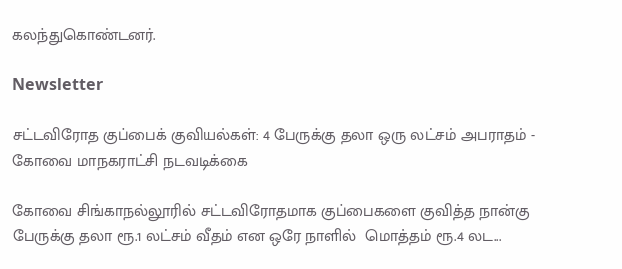கலந்துகொண்டனர்.

Newsletter

சட்டவிரோத குப்பைக் குவியல்கள்: 4 பேருக்கு தலா ஒரு லட்சம் அபராதம் - கோவை மாநகராட்சி நடவடிக்கை

கோவை சிங்காநல்லூரில் சட்டவிரோதமாக குப்பைகளை குவித்த நான்கு பேருக்கு தலா ரூ.1 லட்சம் வீதம் என ஒரே நாளில்  மொத்தம் ரூ.4 லட...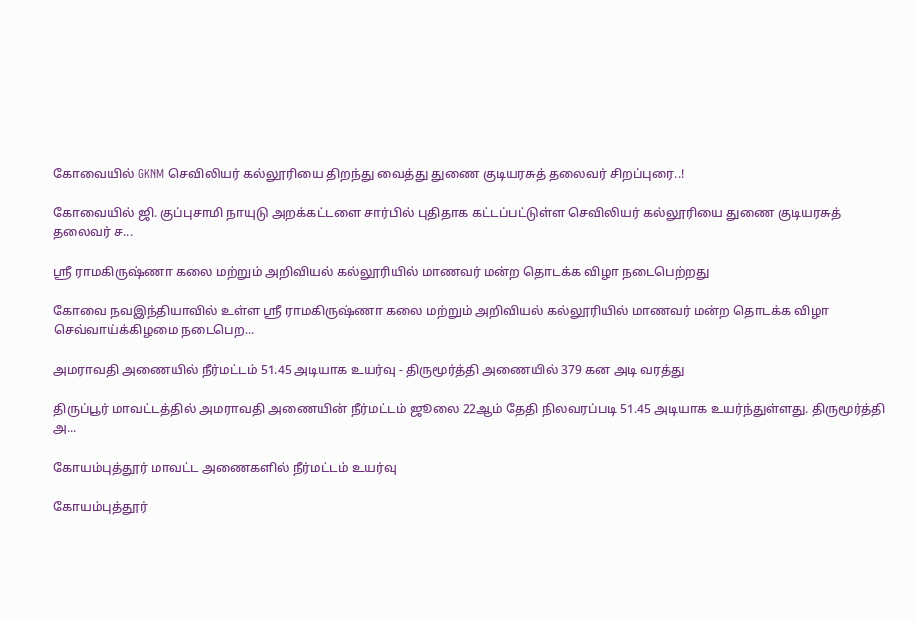கோவையில் GKNM செவிலியர் கல்லூரியை திறந்து வைத்து துணை குடியரசுத் தலைவர் சிறப்புரை..!

கோவையில் ஜி. குப்புசாமி நாயுடு அறக்கட்டளை சார்பில் புதிதாக கட்டப்பட்டுள்ள செவிலியர் கல்லூரியை துணை குடியரசுத் தலைவர் ச...

ஸ்ரீ ராமகிருஷ்ணா கலை மற்றும் அறிவியல் கல்லூரியில் மாணவர் மன்ற தொடக்க விழா நடைபெற்றது

கோவை நவஇந்தியாவில் உள்ள ஸ்ரீ ராமகிருஷ்ணா கலை மற்றும் அறிவியல் கல்லூரியில் மாணவர் மன்ற தொடக்க விழா செவ்வாய்க்கிழமை நடைபெற...

அமராவதி அணையில் நீர்மட்டம் 51.45 அடியாக உயர்வு - திருமூர்த்தி அணையில் 379 கன அடி வரத்து

திருப்பூர் மாவட்டத்தில் அமராவதி அணையின் நீர்மட்டம் ஜூலை 22ஆம் தேதி நிலவரப்படி 51.45 அடியாக உயர்ந்துள்ளது. திருமூர்த்தி அ...

கோயம்புத்தூர் மாவட்ட அணைகளில் நீர்மட்டம் உயர்வு

கோயம்புத்தூர்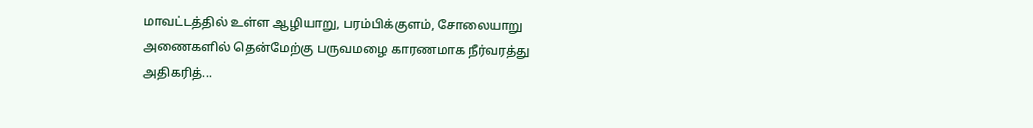மாவட்டத்தில் உள்ள ஆழியாறு, பரம்பிக்குளம், சோலையாறு அணைகளில் தென்மேற்கு பருவமழை காரணமாக நீர்வரத்து அதிகரித்...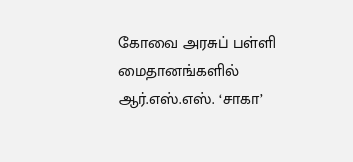கோவை அரசுப் பள்ளி மைதானங்களில் ஆர்.எஸ்.எஸ். ‘சாகா’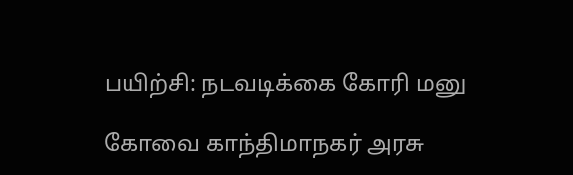பயிற்சி: நடவடிக்கை கோரி மனு

கோவை காந்திமாநகர் அரசு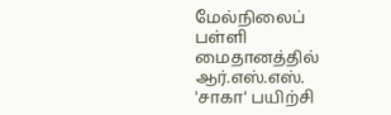மேல்நிலைப் பள்ளி மைதானத்தில் ஆர்.எஸ்.எஸ். 'சாகா' பயிற்சி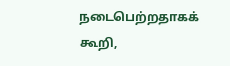நடைபெற்றதாகக் கூறி,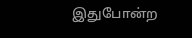இதுபோன்ற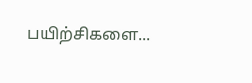பயிற்சிகளை...